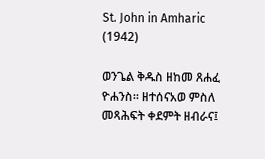St. John in Amharic (1942)

ወንጌል ቅዱስ ዘከመ ጸሐፈ ዮሐንስ። ዘተሰናአወ ምስለ መጻሕፍት ቀደምት ዘብራና፤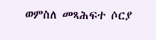ወምስለ መጻሕፍተ ሶርያ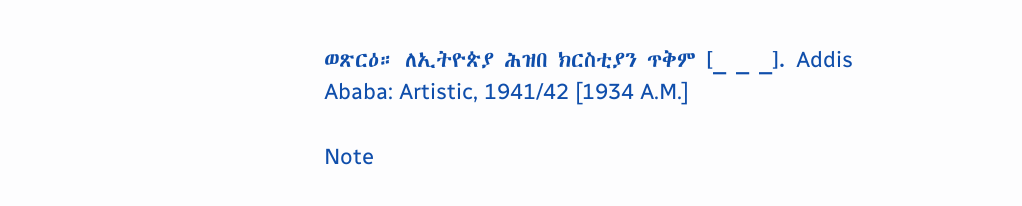ወጽርዕ። ለኢትዮጵያ ሕዝበ ክርስቲያን ጥቅም [_ _ _]. Addis Ababa: Artistic, 1941/42 [1934 A.M.]

Note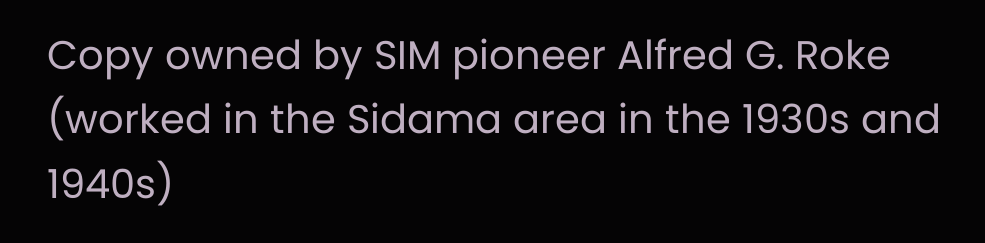Copy owned by SIM pioneer Alfred G. Roke (worked in the Sidama area in the 1930s and 1940s)